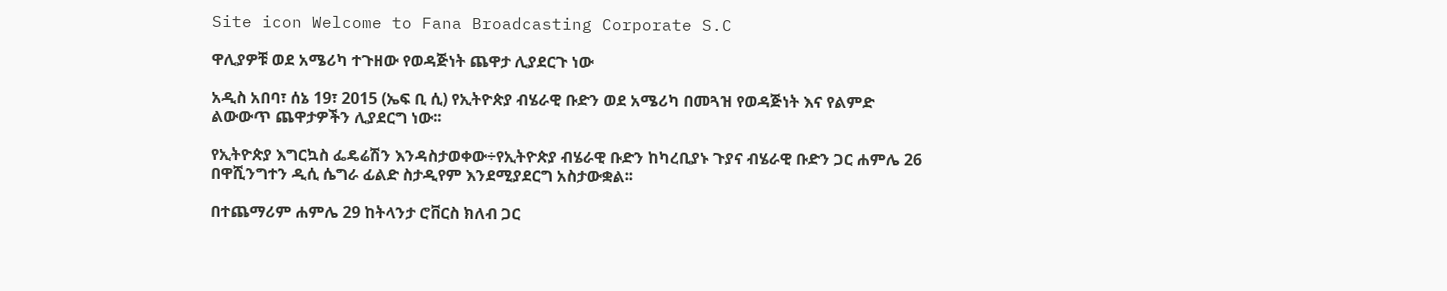Site icon Welcome to Fana Broadcasting Corporate S.C

ዋሊያዎቹ ወደ አሜሪካ ተጉዘው የወዳጅነት ጨዋታ ሊያደርጉ ነው

አዲስ አበባ፣ ሰኔ 19፣ 2015 (ኤፍ ቢ ሲ) የኢትዮጵያ ብሄራዊ ቡድን ወደ አሜሪካ በመጓዝ የወዳጅነት እና የልምድ ልውውጥ ጨዋታዎችን ሊያደርግ ነው፡፡

የኢትዮጵያ እግርኳስ ፌዴሬሽን እንዳስታወቀው÷የኢትዮጵያ ብሄራዊ ቡድን ከካረቢያኑ ጉያና ብሄራዊ ቡድን ጋር ሐምሌ 26 በዋሺንግተን ዲሲ ሴግራ ፊልድ ስታዲየም እንደሚያደርግ አስታውቋል፡፡

በተጨማሪም ሐምሌ 29 ከትላንታ ሮቨርስ ክለብ ጋር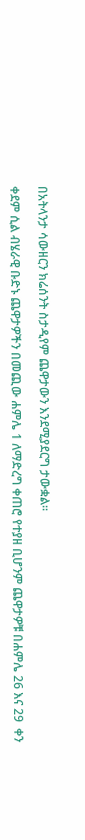በአትላንታ ሳውዘርን ክሬሰንት ስታዲየም ጨዋታውን እንደሚያደርግ ታውቋል፡፡

ቀደም ሲል ብሄራዊ ቡድኑ ጨዋታዎችን በመጪው ሐምሌ 1 ለማድረግ ቀጠሮ የተያዘ ቢሆንም ጨዋታዎቹ በሐምሌ 26 እና 29  ቀን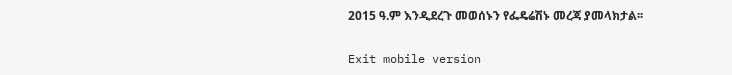2015 ዓ.ም እንዲደረጉ መወሰኑን የፌዴሬሽኑ መረጃ ያመላክታል፡፡

Exit mobile version